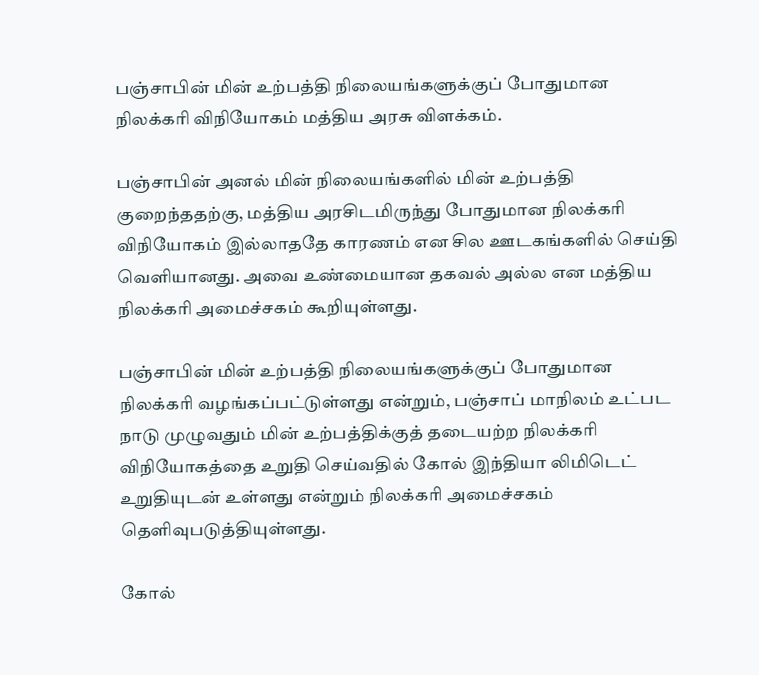பஞ்சாபின் மின் உற்பத்தி நிலையங்களுக்குப் போதுமான நிலக்கரி விநியோகம் மத்திய அரசு விளக்கம்.

பஞ்சாபின் அனல் மின் நிலையங்களில் மின் உற்பத்தி குறைந்ததற்கு, மத்திய அரசிடமிருந்து போதுமான நிலக்கரி விநியோகம் இல்லாததே காரணம் என சில ஊடகங்களில் செய்தி வெளியானது. அவை உண்மையான தகவல் அல்ல என மத்திய நிலக்கரி அமைச்சகம் கூறியுள்ளது.

பஞ்சாபின் மின் உற்பத்தி நிலையங்களுக்குப் போதுமான நிலக்கரி வழங்கப்பட்டுள்ளது என்றும், பஞ்சாப் மாநிலம் உட்பட நாடு முழுவதும் மின் உற்பத்திக்குத் தடையற்ற நிலக்கரி விநியோகத்தை உறுதி செய்வதில் கோல் இந்தியா லிமிடெட் உறுதியுடன் உள்ளது என்றும் நிலக்கரி அமைச்சகம் தெளிவுபடுத்தியுள்ளது.

கோல்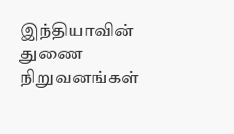இந்தியாவின் துணை நிறுவனங்கள்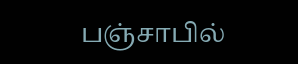பஞ்சாபில்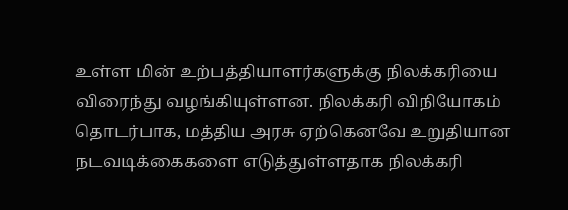உள்ள மின் உற்பத்தியாளர்களுக்கு நிலக்கரியை விரைந்து வழங்கியுள்ளன. நிலக்கரி விநியோகம் தொடர்பாக, மத்திய அரசு ஏற்கெனவே உறுதியான நடவடிக்கைகளை எடுத்துள்ளதாக நிலக்கரி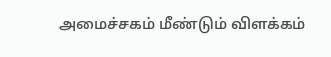அமைச்சகம் மீண்டும் விளக்கம்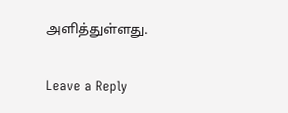அளித்துள்ளது.

Leave a Reply